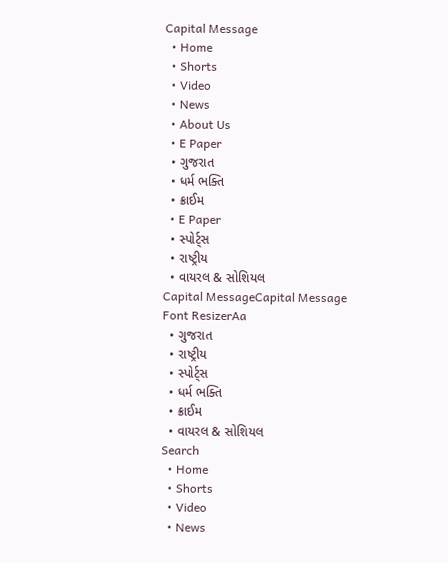Capital Message
  • Home
  • Shorts
  • Video
  • News
  • About Us
  • E Paper
  • ગુજરાત
  • ધર્મ ભક્તિ
  • ક્રાઈમ
  • E Paper
  • સ્પોર્ટ્સ
  • રાષ્ટ્રીય
  • વાયરલ & સોશિયલ
Capital MessageCapital Message
Font ResizerAa
  • ગુજરાત
  • રાષ્ટ્રીય
  • સ્પોર્ટ્સ
  • ધર્મ ભક્તિ
  • ક્રાઈમ
  • વાયરલ & સોશિયલ
Search
  • Home
  • Shorts
  • Video
  • News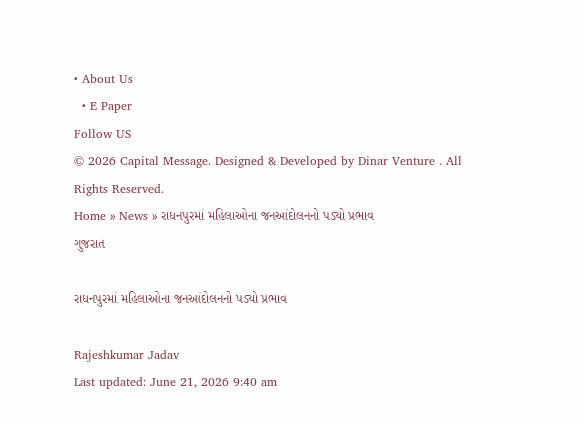• About Us
  • E Paper
Follow US
© 2026 Capital Message. Designed & Developed by Dinar Venture . All Rights Reserved.
Home » News » રાધનપુરમાં મહિલાઓના જનઆંદોલનનો પડ્યો પ્રભાવ
ગુજરાત

રાધનપુરમાં મહિલાઓના જનઆંદોલનનો પડ્યો પ્રભાવ

Rajeshkumar Jadav
Last updated: June 21, 2026 9:40 am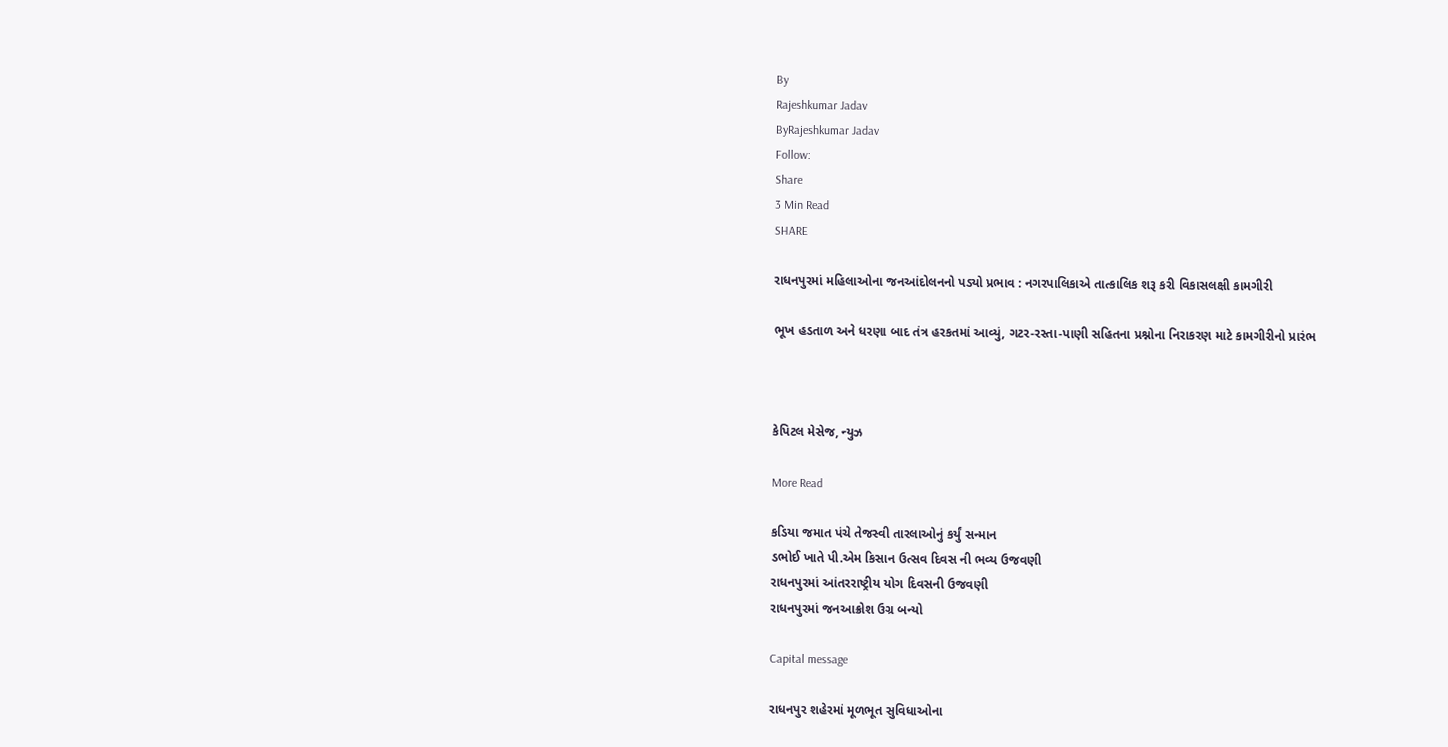By
Rajeshkumar Jadav
ByRajeshkumar Jadav
Follow:
Share
3 Min Read
SHARE

રાધનપુરમાં મહિલાઓના જનઆંદોલનનો પડ્યો પ્રભાવ : નગરપાલિકાએ તાત્કાલિક શરૂ કરી વિકાસલક્ષી કામગીરી

ભૂખ હડતાળ અને ધરણા બાદ તંત્ર હરકતમાં આવ્યું, ગટર-રસ્તા-પાણી સહિતના પ્રશ્નોના નિરાકરણ માટે કામગીરીનો પ્રારંભ



કેપિટલ મેસેજ, ન્યુઝ

More Read

કડિયા જમાત પંચે તેજસ્વી તારલાઓનું કર્યું સન્માન
ડભોઈ ખાતે પી.એમ કિસાન ઉત્સવ દિવસ ની ભવ્ય ઉજવણી
રાધનપુરમાં આંતરરાષ્ટ્રીય યોગ દિવસની ઉજવણી
રાધનપુરમાં જનઆક્રોશ ઉગ્ર બન્યો

Capital message

રાધનપુર શહેરમાં મૂળભૂત સુવિધાઓના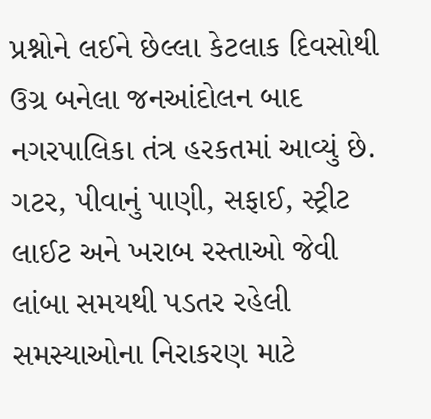પ્રશ્નોને લઈને છેલ્લા કેટલાક દિવસોથી ઉગ્ર બનેલા જનઆંદોલન બાદ નગરપાલિકા તંત્ર હરકતમાં આવ્યું છે. ગટર, પીવાનું પાણી, સફાઈ, સ્ટ્રીટ લાઈટ અને ખરાબ રસ્તાઓ જેવી લાંબા સમયથી પડતર રહેલી સમસ્યાઓના નિરાકરણ માટે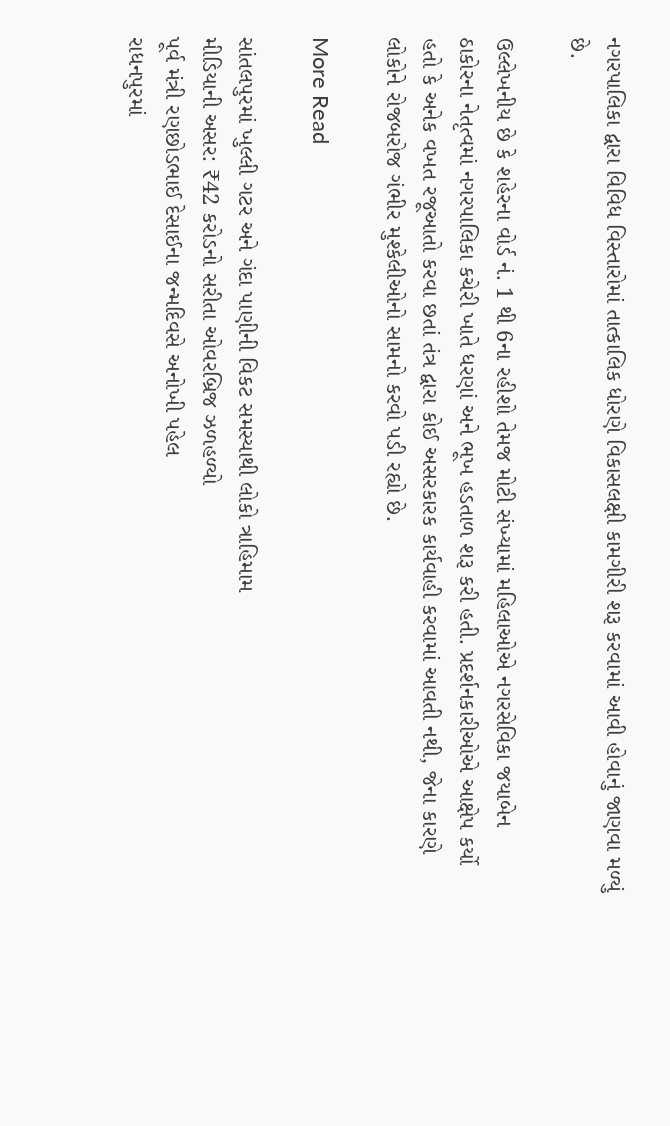નગરપાલિકા દ્વારા વિવિધ વિસ્તારોમાં તાત્કાલિક ધોરણે વિકાસલક્ષી કામગીરી શરૂ કરવામાં આવી હોવાનું જાણવા મળ્યું છે.

ઉલ્લેખનીય છે કે શહેરના વોર્ડ નં. 1 થી 6ના રહીશો તેમજ મોટી સંખ્યામાં મહિલાઓએ નગરસેવિકા જયાબેન ઠાકોરના નેતૃત્વમાં નગરપાલિકા કચેરી ખાતે ધરણાં અને ભૂખ હડતાળ શરૂ કરી હતી. પ્રદર્શનકારીઓએ આક્ષેપ કર્યો હતો કે અનેક વખત રજૂઆતો કરવા છતાં તંત્ર દ્વારા કોઈ અસરકારક કાર્યવાહી કરવામાં આવતી નથી, જેના કારણે લોકોને રોજબરોજ ગંભીર મુશ્કેલીઓનો સામનો કરવો પડી રહ્યો છે.

More Read

સાંતલપુરમાં ખુલ્લી ગટર અને ગંદા પાણીની વિકટ સમસ્યાથી લોકો ત્રાહિમામ
મીડિયાની અસર: ₹42 કરોડનો સરીતા ઓવરબ્રિજ ઝળહળ્યો
પૂર્વ મંત્રી રણછોડભાઈ દેસાઈના જન્મદિવસે અનોખી પહેલ
રાધનપુરમાં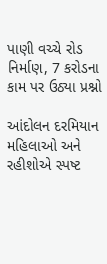પાણી વચ્ચે રોડ નિર્માણ, 7 કરોડના કામ પર ઉઠ્યા પ્રશ્નો

આંદોલન દરમિયાન મહિલાઓ અને રહીશોએ સ્પષ્ટ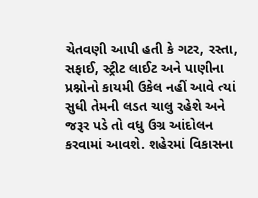ચેતવણી આપી હતી કે ગટર, રસ્તા, સફાઈ, સ્ટ્રીટ લાઈટ અને પાણીના પ્રશ્નોનો કાયમી ઉકેલ નહીં આવે ત્યાં સુધી તેમની લડત ચાલુ રહેશે અને જરૂર પડે તો વધુ ઉગ્ર આંદોલન કરવામાં આવશે. શહેરમાં વિકાસના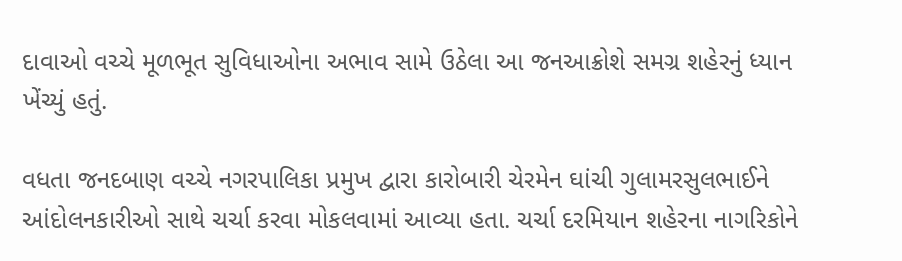દાવાઓ વચ્ચે મૂળભૂત સુવિધાઓના અભાવ સામે ઉઠેલા આ જનઆક્રોશે સમગ્ર શહેરનું ધ્યાન ખેંચ્યું હતું.

વધતા જનદબાણ વચ્ચે નગરપાલિકા પ્રમુખ દ્વારા કારોબારી ચેરમેન ઘાંચી ગુલામરસુલભાઈને આંદોલનકારીઓ સાથે ચર્ચા કરવા મોકલવામાં આવ્યા હતા. ચર્ચા દરમિયાન શહેરના નાગરિકોને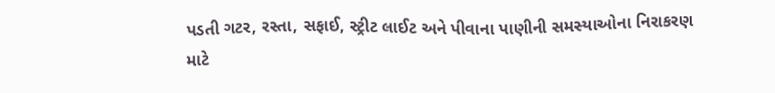પડતી ગટર, રસ્તા, સફાઈ, સ્ટ્રીટ લાઈટ અને પીવાના પાણીની સમસ્યાઓના નિરાકરણ માટે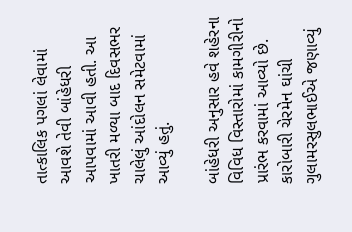તાત્કાલિક પગલાં લેવામાં આવશે તેવી બાંહેધરી આપવામાં આવી હતી. આ ખાતરી મળ્યા બાદ દિવસભર ચાલેલું આંદોલન સમેટવામાં આવ્યું હતું.

બાંહેધરી અનુસાર હવે શહેરના વિવિધ વિસ્તારોમાં કામગીરીનો પ્રારંભ કરવામાં આવ્યો છે. કારોબારી ચેરમેન ઘાંચી ગુલામરસુલભાઈએ જણાવ્યું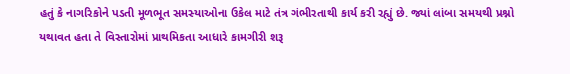હતું કે નાગરિકોને પડતી મૂળભૂત સમસ્યાઓના ઉકેલ માટે તંત્ર ગંભીરતાથી કાર્ય કરી રહ્યું છે. જ્યાં લાંબા સમયથી પ્રશ્નો યથાવત હતા તે વિસ્તારોમાં પ્રાથમિકતા આધારે કામગીરી શરૂ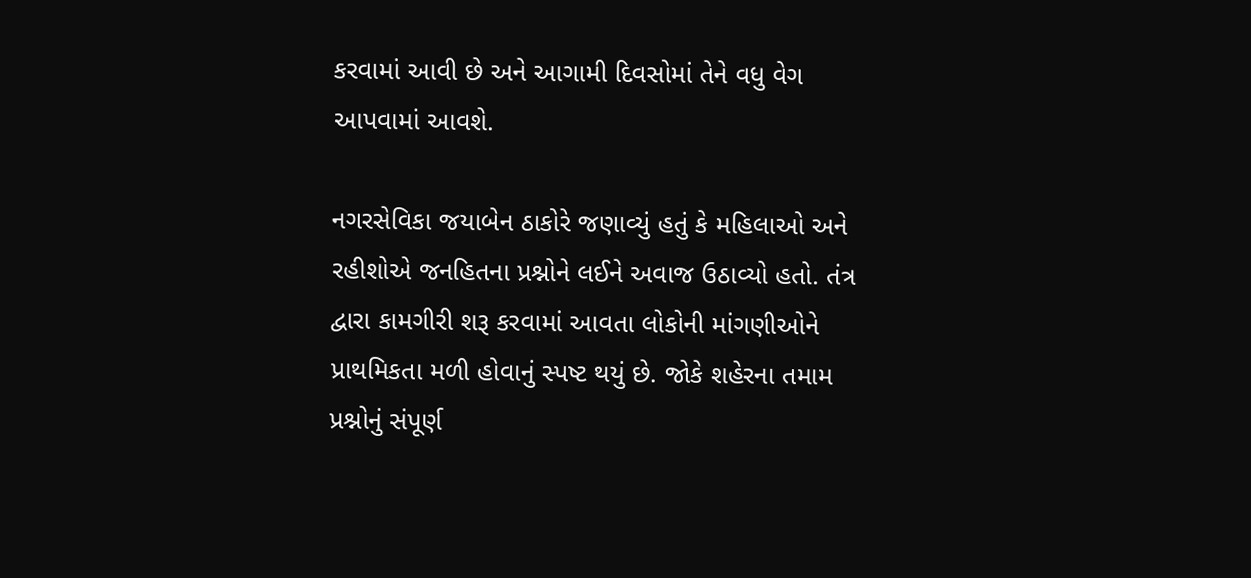કરવામાં આવી છે અને આગામી દિવસોમાં તેને વધુ વેગ આપવામાં આવશે.

નગરસેવિકા જયાબેન ઠાકોરે જણાવ્યું હતું કે મહિલાઓ અને રહીશોએ જનહિતના પ્રશ્નોને લઈને અવાજ ઉઠાવ્યો હતો. તંત્ર દ્વારા કામગીરી શરૂ કરવામાં આવતા લોકોની માંગણીઓને પ્રાથમિકતા મળી હોવાનું સ્પષ્ટ થયું છે. જોકે શહેરના તમામ પ્રશ્નોનું સંપૂર્ણ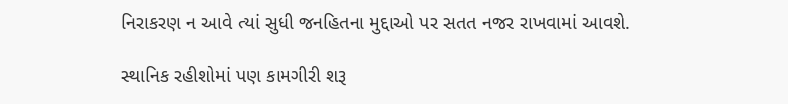નિરાકરણ ન આવે ત્યાં સુધી જનહિતના મુદ્દાઓ પર સતત નજર રાખવામાં આવશે.

સ્થાનિક રહીશોમાં પણ કામગીરી શરૂ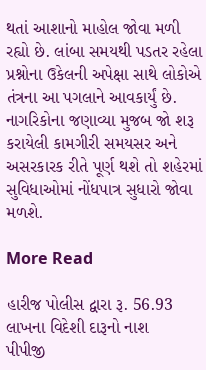થતાં આશાનો માહોલ જોવા મળી રહ્યો છે. લાંબા સમયથી પડતર રહેલા પ્રશ્નોના ઉકેલની અપેક્ષા સાથે લોકોએ તંત્રના આ પગલાને આવકાર્યું છે. નાગરિકોના જણાવ્યા મુજબ જો શરૂ કરાયેલી કામગીરી સમયસર અને અસરકારક રીતે પૂર્ણ થશે તો શહેરમાં સુવિધાઓમાં નોંધપાત્ર સુધારો જોવા મળશે.

More Read

હારીજ પોલીસ દ્વારા રૂ. 56.93 લાખના વિદેશી દારૂનો નાશ
પીપીજી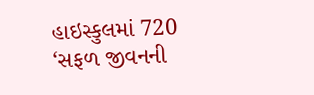હાઇસ્કુલમાં 720 ‘સફળ જીવનની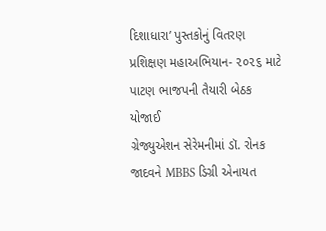દિશાધારા’ પુસ્તકોનું વિતરણ
પ્રશિક્ષણ મહાઅભિયાન- ૨૦૨૬ માટે પાટણ ભાજપની તૈયારી બેઠક યોજાઈ
ગ્રેજ્યુએશન સેરેમનીમાં ડૉ. રોનક જાદવને MBBS ડિગ્રી એનાયત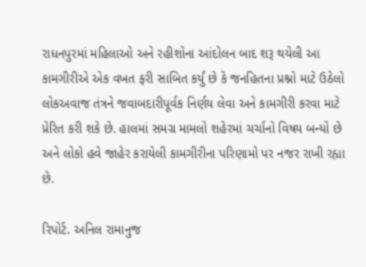રાધનપુરમાં મહિલાઓ અને રહીશોના આંદોલન બાદ શરૂ થયેલી આ કામગીરીએ એક વખત ફરી સાબિત કર્યું છે કે જનહિતના પ્રશ્નો માટે ઉઠેલો લોકઅવાજ તંત્રને જવાબદારીપૂર્વક નિર્ણય લેવા અને કામગીરી કરવા માટે પ્રેરિત કરી શકે છે. હાલમાં સમગ્ર મામલો શહેરમાં ચર્ચાનો વિષય બન્યો છે અને લોકો હવે જાહેર કરાયેલી કામગીરીના પરિણામો પર નજર રાખી રહ્યા છે.

રિપોર્ટ. અનિલ રામાનુજ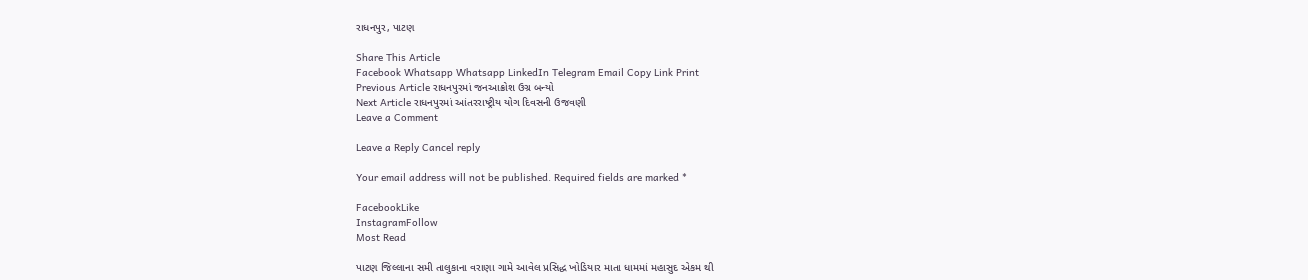રાધનપુર, પાટણ

Share This Article
Facebook Whatsapp Whatsapp LinkedIn Telegram Email Copy Link Print
Previous Article રાધનપુરમાં જનઆક્રોશ ઉગ્ર બન્યો
Next Article રાધનપુરમાં આંતરરાષ્ટ્રીય યોગ દિવસની ઉજવણી
Leave a Comment

Leave a Reply Cancel reply

Your email address will not be published. Required fields are marked *

FacebookLike
InstagramFollow
Most Read

પાટણ જિલ્લાના સમી તાલુકાના વરાણા ગામે આવેલ પ્રસિદ્ધ ખોડિયાર માતા ધામમાં મહાસુદ એકમ થી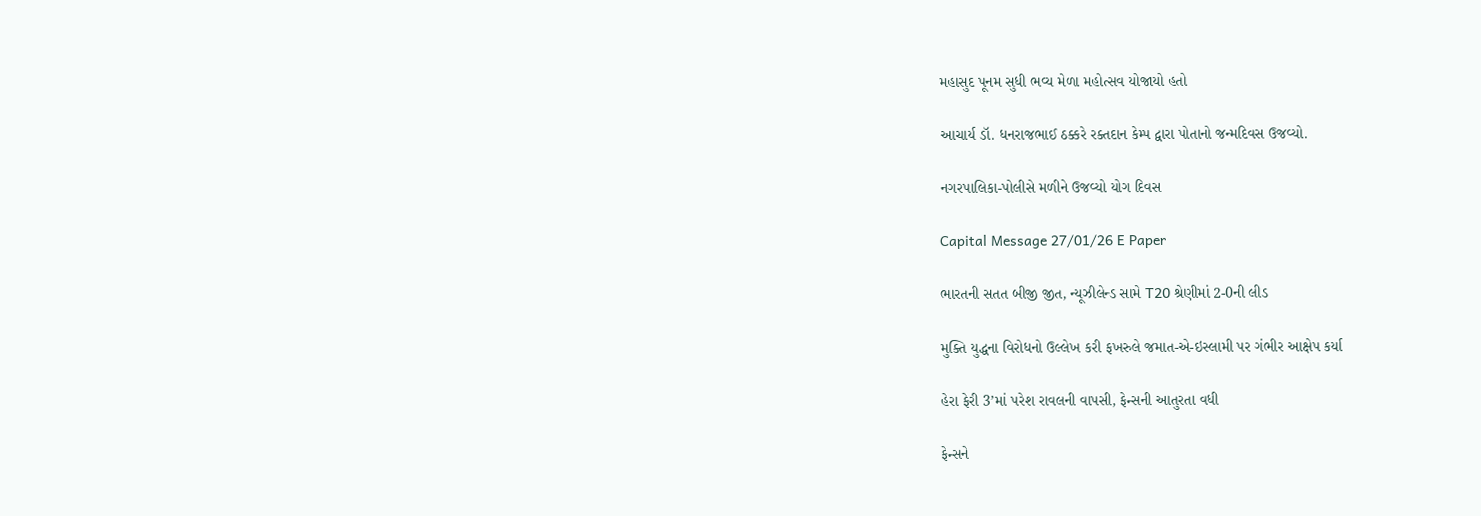મહાસુદ પૂનમ સુધી ભવ્ય મેળા મહોત્સવ યોજાયો હતો

આચાર્ય ડૉ. ધનરાજભાઈ ઠક્કરે રક્તદાન કેમ્પ દ્વારા પોતાનો જન્મદિવસ ઉજવ્યો.

નગરપાલિકા-પોલીસે મળીને ઉજવ્યો યોગ દિવસ

Capital Message 27/01/26 E Paper

ભારતની સતત બીજી જીત, ન્યૂઝીલેન્ડ સામે T20 શ્રેણીમાં 2-0ની લીડ

મુક્તિ યુદ્ધના વિરોધનો ઉલ્લેખ કરી ફખરુલે જમાત-એ-ઇસ્લામી પર ગંભીર આક્ષેપ કર્યા

હેરા ફેરી 3’માં પરેશ રાવલની વાપસી, ફેન્સની આતુરતા વધી

ફેન્સને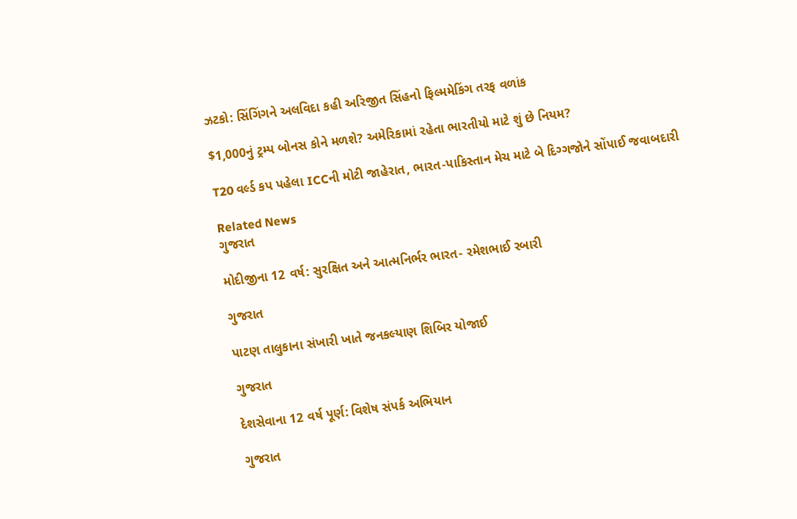ઝટકો: સિંગિંગને અલવિદા કહી અરિજીત સિંહનો ફિલ્મમેકિંગ તરફ વળાંક

$1,000નું ટ્રમ્પ બોનસ કોને મળશે? અમેરિકામાં રહેતા ભારતીયો માટે શું છે નિયમ?

T20 વર્લ્ડ કપ પહેલા ICCની મોટી જાહેરાત, ભારત-પાકિસ્તાન મેચ માટે બે દિગ્ગજોને સોંપાઈ જવાબદારી

Related News
ગુજરાત

મોદીજીના 12 વર્ષ: સુરક્ષિત અને આત્મનિર્ભર ભારત- રમેશભાઈ રબારી

ગુજરાત

પાટણ તાલુકાના સંખારી ખાતે જનકલ્યાણ શિબિર યોજાઈ

ગુજરાત

દેશસેવાના 12 વર્ષ પૂર્ણ: વિશેષ સંપર્ક અભિયાન

ગુજરાત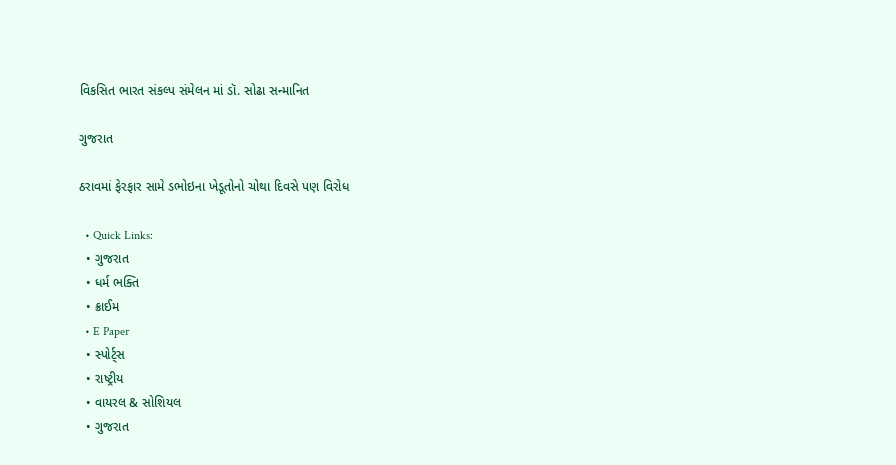વિકસિત ભારત સંકલ્પ સંમેલન માં ડૉ. સોઢા સન્માનિત

ગુજરાત

ઠરાવમાં ફેરફાર સામે ડભોઇના ખેડૂતોનો ચોથા દિવસે પણ વિરોધ

  • Quick Links:
  • ગુજરાત
  • ધર્મ ભક્તિ
  • ક્રાઈમ
  • E Paper
  • સ્પોર્ટ્સ
  • રાષ્ટ્રીય
  • વાયરલ & સોશિયલ
  • ગુજરાત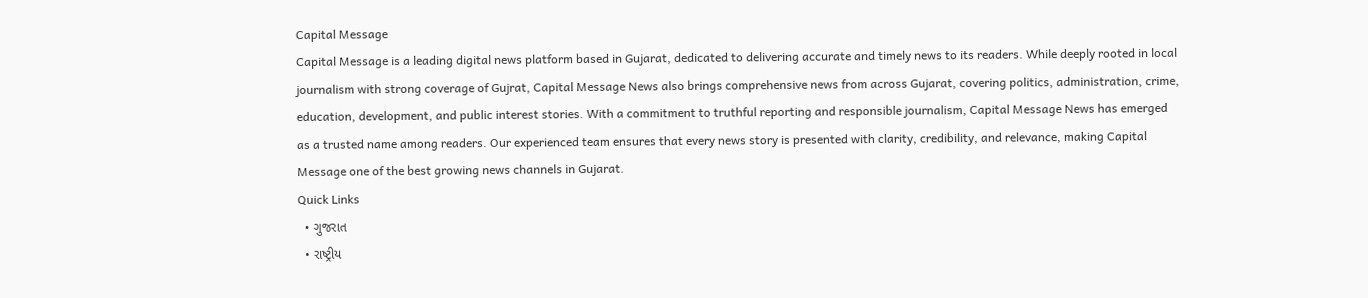Capital Message
Capital Message is a leading digital news platform based in Gujarat, dedicated to delivering accurate and timely news to its readers. While deeply rooted in local journalism with strong coverage of Gujrat, Capital Message News also brings comprehensive news from across Gujarat, covering politics, administration, crime, education, development, and public interest stories. With a commitment to truthful reporting and responsible journalism, Capital Message News has emerged as a trusted name among readers. Our experienced team ensures that every news story is presented with clarity, credibility, and relevance, making Capital Message one of the best growing news channels in Gujarat.
Quick Links
  • ગુજરાત
  • રાષ્ટ્રીય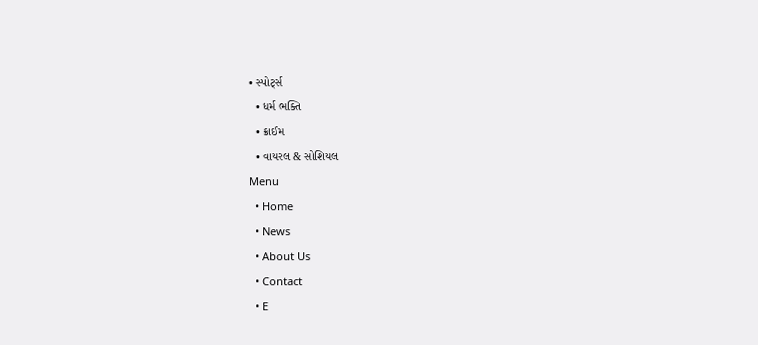• સ્પોર્ટ્સ
  • ધર્મ ભક્તિ
  • ક્રાઈમ
  • વાયરલ & સોશિયલ
Menu
  • Home
  • News
  • About Us
  • Contact
  • E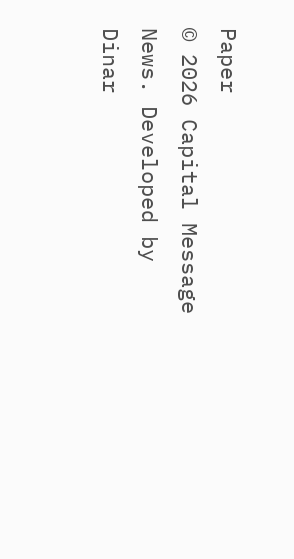Paper
© 2026 Capital Message News. Developed by Dinar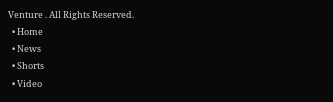Venture . All Rights Reserved.
  • Home
  • News
  • Shorts
  • Video